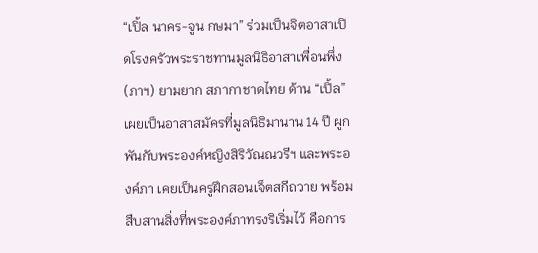“เปิ้ล นาคร-จูน กษมา” ร่วมเป็นจิตอาสาเปิดโรงครัวพระราชทานมูลนิธิอาสาเพื่อนพึ่ง (ภาฯ) ยามยาก สภากาชาดไทย ด้าน “เปิ้ล” เผยเป็นอาสาสมัครที่มูลนิธิมานาน 14 ปี ผูกพันกับพระองค์หญิงสิริวัณณวรีฯ และพระองค์ภา เคยเป็นครูฝึกสอนเจ็ตสกีถวาย พร้อมสืบสานสิ่งที่พระองค์ภาทรงริเริ่มไว้ คือการ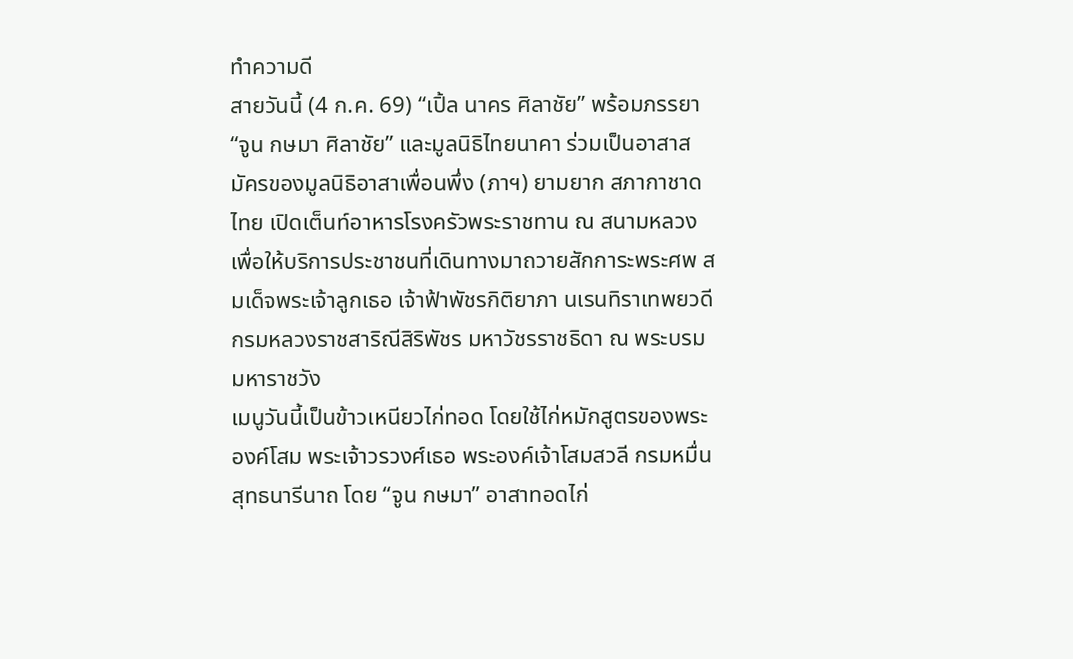ทำความดี
สายวันนี้ (4 ก.ค. 69) “เปิ้ล นาคร ศิลาชัย” พร้อมภรรยา “จูน กษมา ศิลาชัย” และมูลนิธิไทยนาคา ร่วมเป็นอาสาสมัครของมูลนิธิอาสาเพื่อนพึ่ง (ภาฯ) ยามยาก สภากาชาดไทย เปิดเต็นท์อาหารโรงครัวพระราชทาน ณ สนามหลวง เพื่อให้บริการประชาชนที่เดินทางมาถวายสักการะพระศพ สมเด็จพระเจ้าลูกเธอ เจ้าฟ้าพัชรกิติยาภา นเรนทิราเทพยวดี กรมหลวงราชสาริณีสิริพัชร มหาวัชรราชธิดา ณ พระบรมมหาราชวัง
เมนูวันนี้เป็นข้าวเหนียวไก่ทอด โดยใช้ไก่หมักสูตรของพระองค์โสม พระเจ้าวรวงศ์เธอ พระองค์เจ้าโสมสวลี กรมหมื่นสุทธนารีนาถ โดย “จูน กษมา” อาสาทอดไก่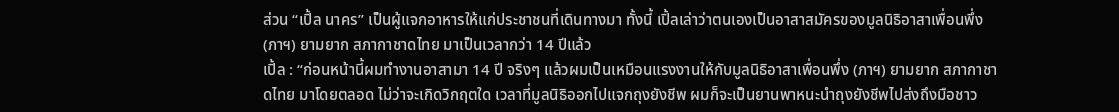ส่วน “เปิ้ล นาคร” เป็นผู้แจกอาหารให้แก่ประชาชนที่เดินทางมา ทั้งนี้ เปิ้ลเล่าว่าตนเองเป็นอาสาสมัครของมูลนิธิอาสาเพื่อนพึ่ง (ภาฯ) ยามยาก สภากาชาดไทย มาเป็นเวลากว่า 14 ปีแล้ว
เปิ้ล : “ก่อนหน้านี้ผมทำงานอาสามา 14 ปี จริงๆ แล้วผมเป็นเหมือนแรงงานให้กับมูลนิธิอาสาเพื่อนพึ่ง (ภาฯ) ยามยาก สภากาชาดไทย มาโดยตลอด ไม่ว่าจะเกิดวิกฤตใด เวลาที่มูลนิธิออกไปแจกถุงยังชีพ ผมก็จะเป็นยานพาหนะนำถุงยังชีพไปส่งถึงมือชาว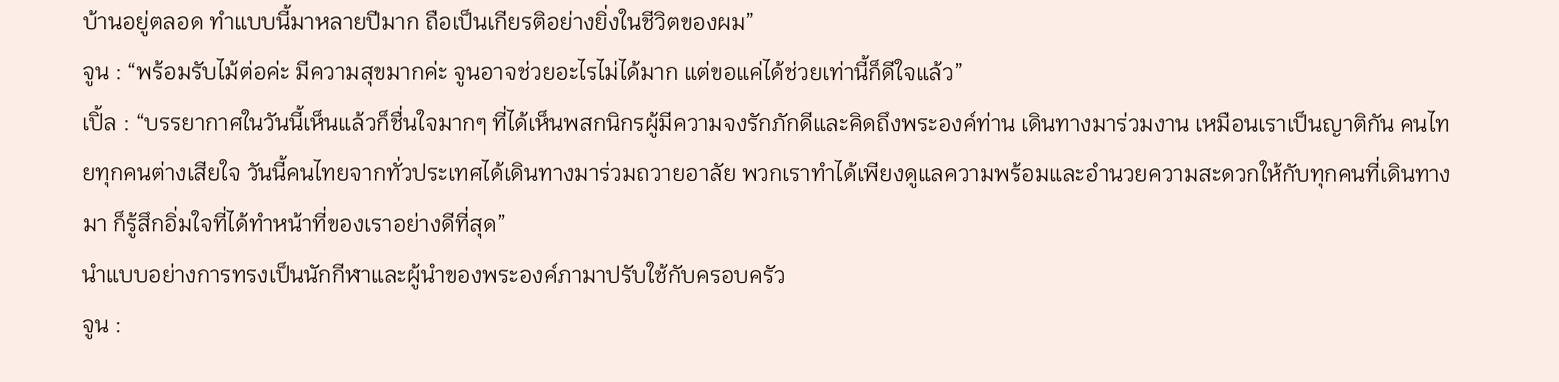บ้านอยู่ตลอด ทำแบบนี้มาหลายปีมาก ถือเป็นเกียรติอย่างยิ่งในชีวิตของผม”
จูน : “พร้อมรับไม้ต่อค่ะ มีความสุขมากค่ะ จูนอาจช่วยอะไรไม่ได้มาก แต่ขอแค่ได้ช่วยเท่านี้ก็ดีใจแล้ว”
เปิ้ล : “บรรยากาศในวันนี้เห็นแล้วก็ชื่นใจมากๆ ที่ได้เห็นพสกนิกรผู้มีความจงรักภักดีและคิดถึงพระองค์ท่าน เดินทางมาร่วมงาน เหมือนเราเป็นญาติกัน คนไทยทุกคนต่างเสียใจ วันนี้คนไทยจากทั่วประเทศได้เดินทางมาร่วมถวายอาลัย พวกเราทำได้เพียงดูแลความพร้อมและอำนวยความสะดวกให้กับทุกคนที่เดินทางมา ก็รู้สึกอิ่มใจที่ได้ทำหน้าที่ของเราอย่างดีที่สุด”
นำแบบอย่างการทรงเป็นนักกีฬาและผู้นำของพระองค์ภามาปรับใช้กับครอบครัว
จูน :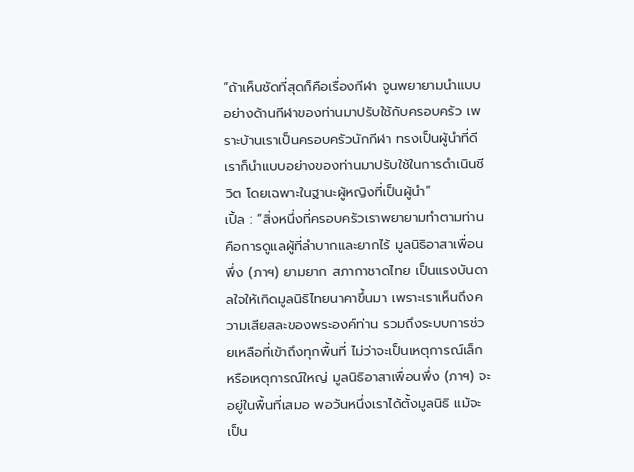“ถ้าเห็นชัดที่สุดก็คือเรื่องกีฬา จูนพยายามนำแบบอย่างด้านกีฬาของท่านมาปรับใช้กับครอบครัว เพราะบ้านเราเป็นครอบครัวนักกีฬา ทรงเป็นผู้นำที่ดี เราก็นำแบบอย่างของท่านมาปรับใช้ในการดำเนินชีวิต โดยเฉพาะในฐานะผู้หญิงที่เป็นผู้นำ”
เปิ้ล : “สิ่งหนึ่งที่ครอบครัวเราพยายามทำตามท่านคือการดูแลผู้ที่ลำบากและยากไร้ มูลนิธิอาสาเพื่อนพึ่ง (ภาฯ) ยามยาก สภากาชาดไทย เป็นแรงบันดาลใจให้เกิดมูลนิธิไทยนาคาขึ้นมา เพราะเราเห็นถึงความเสียสละของพระองค์ท่าน รวมถึงระบบการช่วยเหลือที่เข้าถึงทุกพื้นที่ ไม่ว่าจะเป็นเหตุการณ์เล็กหรือเหตุการณ์ใหญ่ มูลนิธิอาสาเพื่อนพึ่ง (ภาฯ) จะอยู่ในพื้นที่เสมอ พอวันหนึ่งเราได้ตั้งมูลนิธิ แม้จะเป็น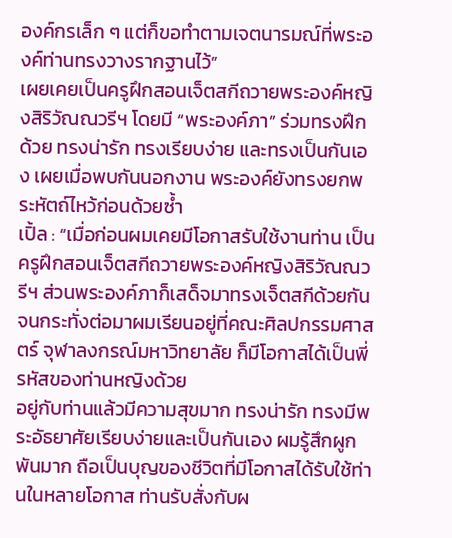องค์กรเล็ก ๆ แต่ก็ขอทำตามเจตนารมณ์ที่พระองค์ท่านทรงวางรากฐานไว้”
เผยเคยเป็นครูฝึกสอนเจ็ตสกีถวายพระองค์หญิงสิริวัณณวรีฯ โดยมี “พระองค์ภา” ร่วมทรงฝึกด้วย ทรงน่ารัก ทรงเรียบง่าย และทรงเป็นกันเอง เผยเมื่อพบกันนอกงาน พระองค์ยังทรงยกพระหัตถ์ไหว้ก่อนด้วยซ้ำ
เปิ้ล : “เมื่อก่อนผมเคยมีโอกาสรับใช้งานท่าน เป็นครูฝึกสอนเจ็ตสกีถวายพระองค์หญิงสิริวัณณวรีฯ ส่วนพระองค์ภาก็เสด็จมาทรงเจ็ตสกีด้วยกัน จนกระทั่งต่อมาผมเรียนอยู่ที่คณะศิลปกรรมศาสตร์ จุฬาลงกรณ์มหาวิทยาลัย ก็มีโอกาสได้เป็นพี่รหัสของท่านหญิงด้วย
อยู่กับท่านแล้วมีความสุขมาก ทรงน่ารัก ทรงมีพระอัธยาศัยเรียบง่ายและเป็นกันเอง ผมรู้สึกผูกพันมาก ถือเป็นบุญของชีวิตที่มีโอกาสได้รับใช้ท่านในหลายโอกาส ท่านรับสั่งกับผ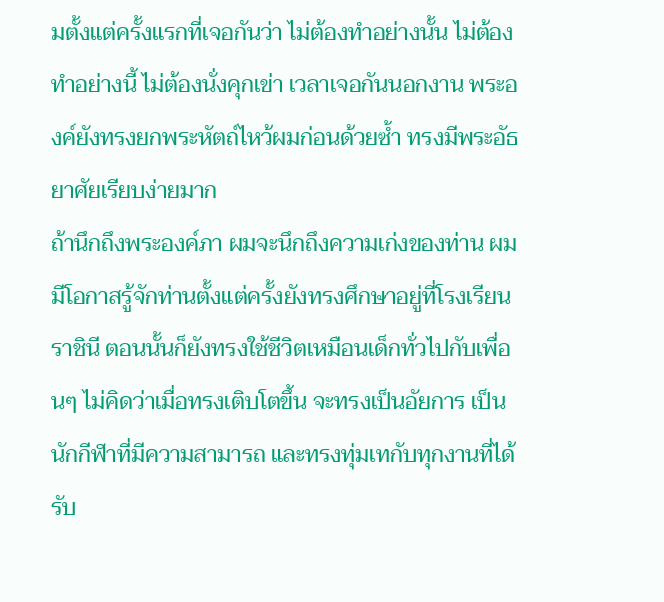มตั้งแต่ครั้งแรกที่เจอกันว่า ไม่ต้องทำอย่างนั้น ไม่ต้องทำอย่างนี้ ไม่ต้องนั่งคุกเข่า เวลาเจอกันนอกงาน พระองค์ยังทรงยกพระหัตถ์ไหว้ผมก่อนด้วยซ้ำ ทรงมีพระอัธยาศัยเรียบง่ายมาก
ถ้านึกถึงพระองค์ภา ผมจะนึกถึงความเก่งของท่าน ผมมีโอกาสรู้จักท่านตั้งแต่ครั้งยังทรงศึกษาอยู่ที่โรงเรียนราชินี ตอนนั้นก็ยังทรงใช้ชีวิตเหมือนเด็กทั่วไปกับเพื่อนๆ ไม่คิดว่าเมื่อทรงเติบโตขึ้น จะทรงเป็นอัยการ เป็นนักกีฬาที่มีความสามารถ และทรงทุ่มเทกับทุกงานที่ได้รับ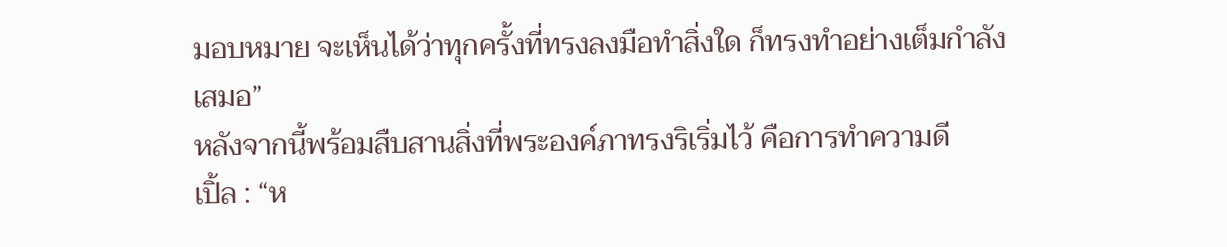มอบหมาย จะเห็นได้ว่าทุกครั้งที่ทรงลงมือทำสิ่งใด ก็ทรงทำอย่างเต็มกำลังเสมอ”
หลังจากนี้พร้อมสืบสานสิ่งที่พระองค์ภาทรงริเริ่มไว้ คือการทำความดี
เปิ้ล : “ห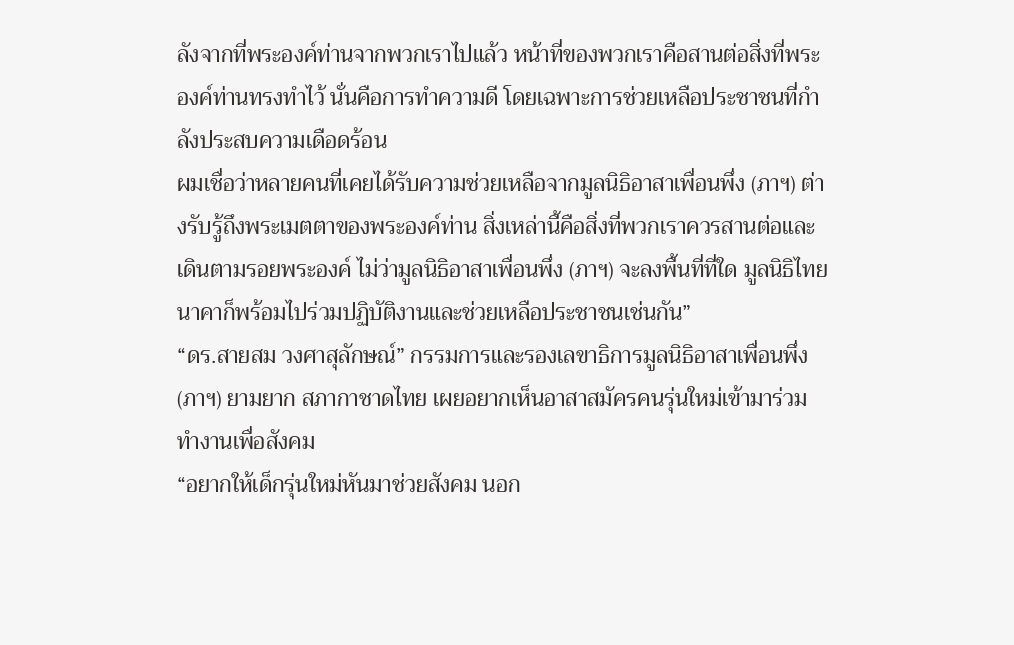ลังจากที่พระองค์ท่านจากพวกเราไปแล้ว หน้าที่ของพวกเราคือสานต่อสิ่งที่พระองค์ท่านทรงทำไว้ นั่นคือการทำความดี โดยเฉพาะการช่วยเหลือประชาชนที่กำลังประสบความเดือดร้อน
ผมเชื่อว่าหลายคนที่เคยได้รับความช่วยเหลือจากมูลนิธิอาสาเพื่อนพึ่ง (ภาฯ) ต่างรับรู้ถึงพระเมตตาของพระองค์ท่าน สิ่งเหล่านี้คือสิ่งที่พวกเราควรสานต่อและเดินตามรอยพระองค์ ไม่ว่ามูลนิธิอาสาเพื่อนพึ่ง (ภาฯ) จะลงพื้นที่ที่ใด มูลนิธิไทยนาคาก็พร้อมไปร่วมปฏิบัติงานและช่วยเหลือประชาชนเช่นกัน”
“ดร.สายสม วงศาสุลักษณ์” กรรมการและรองเลขาธิการมูลนิธิอาสาเพื่อนพึ่ง (ภาฯ) ยามยาก สภากาชาดไทย เผยอยากเห็นอาสาสมัครคนรุ่นใหม่เข้ามาร่วมทำงานเพื่อสังคม
“อยากให้เด็กรุ่นใหม่หันมาช่วยสังคม นอก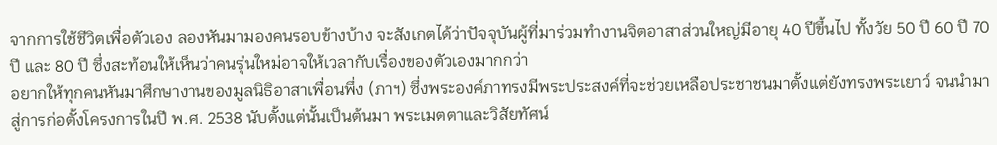จากการใช้ชีวิตเพื่อตัวเอง ลองหันมามองคนรอบข้างบ้าง จะสังเกตได้ว่าปัจจุบันผู้ที่มาร่วมทำงานจิตอาสาส่วนใหญ่มีอายุ 40 ปีขึ้นไป ทั้งวัย 50 ปี 60 ปี 70 ปี และ 80 ปี ซึ่งสะท้อนให้เห็นว่าคนรุ่นใหม่อาจให้เวลากับเรื่องของตัวเองมากกว่า
อยากให้ทุกคนหันมาศึกษางานของมูลนิธิอาสาเพื่อนพึ่ง (ภาฯ) ซึ่งพระองค์ภาทรงมีพระประสงค์ที่จะช่วยเหลือประชาชนมาตั้งแต่ยังทรงพระเยาว์ จนนำมาสู่การก่อตั้งโครงการในปี พ.ศ. 2538 นับตั้งแต่นั้นเป็นต้นมา พระเมตตาและวิสัยทัศน์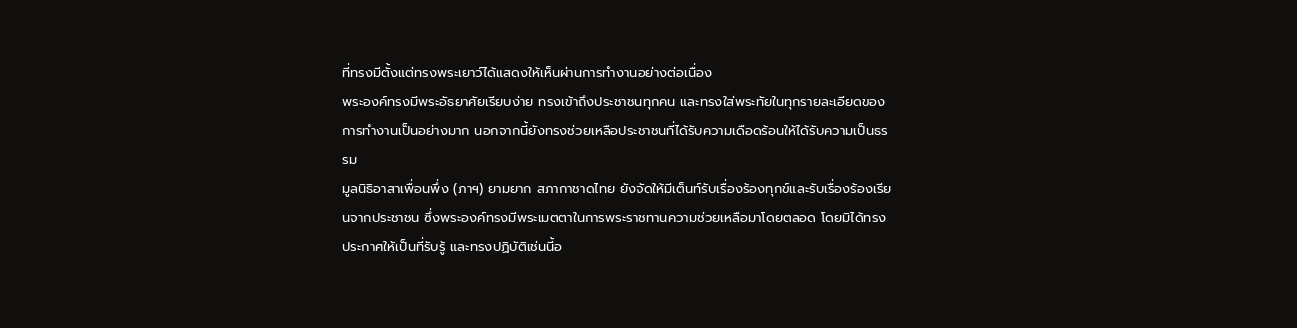ที่ทรงมีตั้งแต่ทรงพระเยาว์ได้แสดงให้เห็นผ่านการทำงานอย่างต่อเนื่อง
พระองค์ทรงมีพระอัธยาศัยเรียบง่าย ทรงเข้าถึงประชาชนทุกคน และทรงใส่พระทัยในทุกรายละเอียดของการทำงานเป็นอย่างมาก นอกจากนี้ยังทรงช่วยเหลือประชาชนที่ได้รับความเดือดร้อนให้ได้รับความเป็นธรรม
มูลนิธิอาสาเพื่อนพึ่ง (ภาฯ) ยามยาก สภากาชาดไทย ยังจัดให้มีเต็นท์รับเรื่องร้องทุกข์และรับเรื่องร้องเรียนจากประชาชน ซึ่งพระองค์ทรงมีพระเมตตาในการพระราชทานความช่วยเหลือมาโดยตลอด โดยมิได้ทรงประกาศให้เป็นที่รับรู้ และทรงปฏิบัติเช่นนี้อ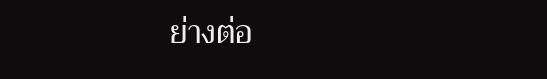ย่างต่อ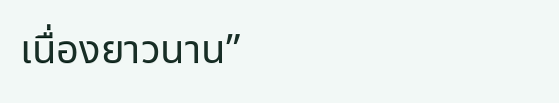เนื่องยาวนาน”